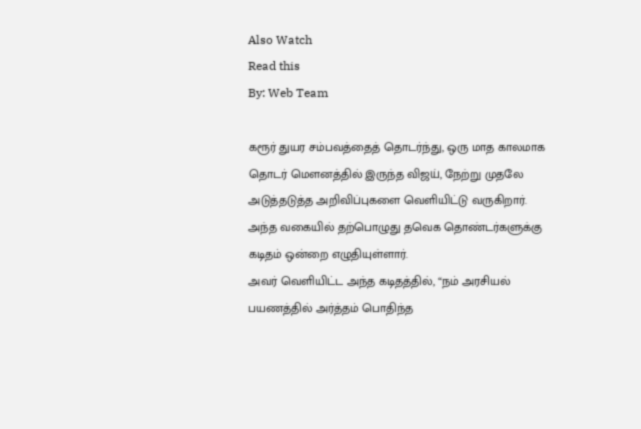Also Watch
Read this
By: Web Team

கரூர் துயர சம்பவத்தைத் தொடர்ந்து, ஒரு மாத காலமாக தொடர் மௌனத்தில் இருந்த விஜய், நேற்று முதலே அடுத்தடுத்த அறிவிப்புகளை வெளியிட்டு வருகிறார்.
அந்த வகையில் தற்பொழுது தவெக தொண்டர்களுக்கு கடிதம் ஒன்றை எழுதியுள்ளார்.
அவர் வெளியிட்ட அந்த கடிதத்தில், “நம் அரசியல் பயணத்தில் அர்த்தம் பொதிந்த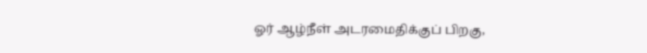ஓர் ஆழ்நீள் அடரமைதிக்குப் பிறகு,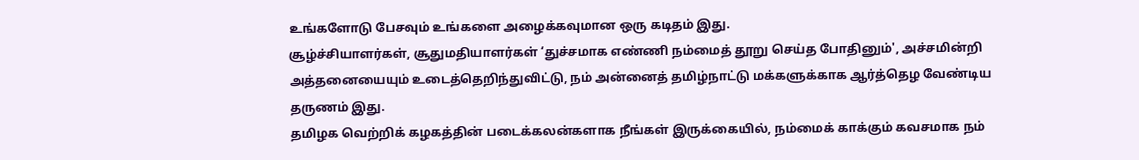உங்களோடு பேசவும் உங்களை அழைக்கவுமான ஒரு கடிதம் இது.
சூழ்ச்சியாளர்கள், சூதுமதியாளர்கள் ‘துச்சமாக எண்ணி நம்மைத் தூறு செய்த போதினும்', அச்சமின்றி அத்தனையையும் உடைத்தெறிந்துவிட்டு, நம் அன்னைத் தமிழ்நாட்டு மக்களுக்காக ஆர்த்தெழ வேண்டிய தருணம் இது.
தமிழக வெற்றிக் கழகத்தின் படைக்கலன்களாக நீங்கள் இருக்கையில், நம்மைக் காக்கும் கவசமாக நம்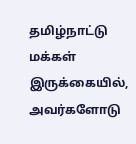தமிழ்நாட்டு மக்கள் இருக்கையில், அவர்களோடு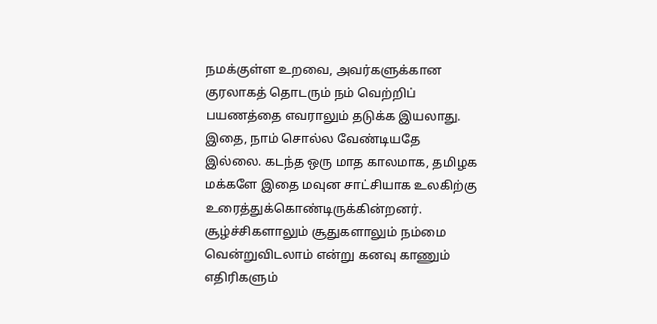நமக்குள்ள உறவை, அவர்களுக்கான குரலாகத் தொடரும் நம் வெற்றிப் பயணத்தை எவராலும் தடுக்க இயலாது.
இதை, நாம் சொல்ல வேண்டியதே இல்லை. கடந்த ஒரு மாத காலமாக, தமிழக மக்களே இதை மவுன சாட்சியாக உலகிற்கு உரைத்துக்கொண்டிருக்கின்றனர். சூழ்ச்சிகளாலும் சூதுகளாலும் நம்மை வென்றுவிடலாம் என்று கனவு காணும் எதிரிகளும்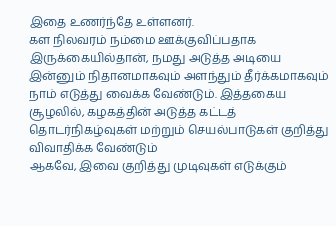இதை உணர்ந்தே உள்ளனர்.
கள நிலவரம் நம்மை ஊக்குவிப்பதாக இருக்கையில்தான், நமது அடுத்த அடியை இன்னும் நிதானமாகவும் அளந்தும் தீர்க்கமாகவும் நாம் எடுத்து வைக்க வேண்டும். இத்தகைய சூழலில், கழகத்தின் அடுத்த கட்டத் தொடர்நிகழ்வுகள் மற்றும் செயல்பாடுகள் குறித்து விவாதிக்க வேண்டும்
ஆகவே, இவை குறித்து முடிவுகள் எடுக்கும்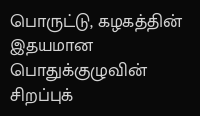பொருட்டு, கழகத்தின் இதயமான பொதுக்குழுவின் சிறப்புக்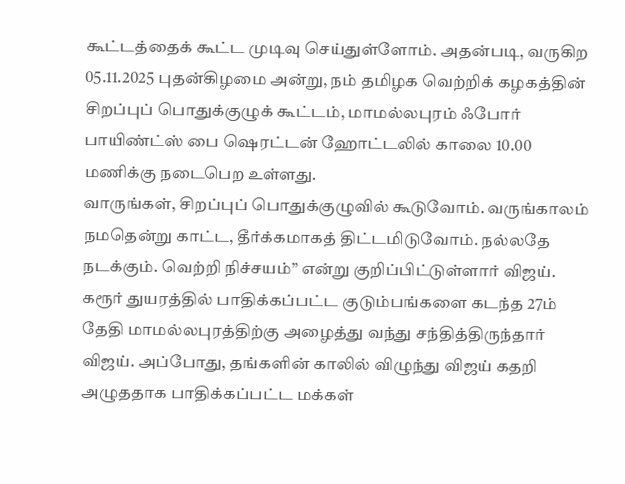கூட்டத்தைக் கூட்ட முடிவு செய்துள்ளோம். அதன்படி, வருகிற 05.11.2025 புதன்கிழமை அன்று, நம் தமிழக வெற்றிக் கழகத்தின் சிறப்புப் பொதுக்குழுக் கூட்டம், மாமல்லபுரம் ஃபோர் பாயிண்ட்ஸ் பை ஷெரட்டன் ஹோட்டலில் காலை 10.00 மணிக்கு நடைபெற உள்ளது.
வாருங்கள், சிறப்புப் பொதுக்குழுவில் கூடுவோம். வருங்காலம் நமதென்று காட்ட, தீர்க்கமாகத் திட்டமிடுவோம். நல்லதே நடக்கும். வெற்றி நிச்சயம்” என்று குறிப்பிட்டுள்ளார் விஜய்.
கரூர் துயரத்தில் பாதிக்கப்பட்ட குடும்பங்களை கடந்த 27ம் தேதி மாமல்லபுரத்திற்கு அழைத்து வந்து சந்தித்திருந்தார் விஜய். அப்போது, தங்களின் காலில் விழுந்து விஜய் கதறி அழுததாக பாதிக்கப்பட்ட மக்கள்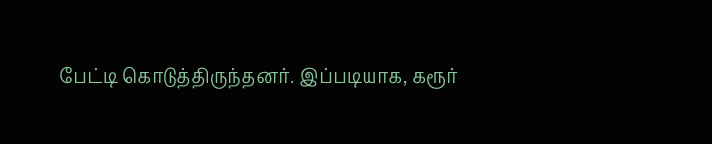பேட்டி கொடுத்திருந்தனர். இப்படியாக, கரூர்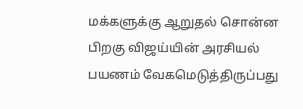மக்களுக்கு ஆறுதல் சொன்ன பிறகு விஜய்யின் அரசியல் பயணம் வேகமெடுத்திருப்பது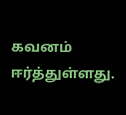கவனம் ஈர்த்துள்ளது.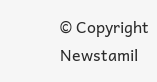© Copyright Newstamil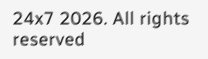24x7 2026. All rights reserved